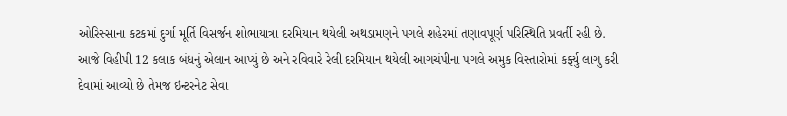ઓરિસ્સાના કટકમાં દુર્ગા મૂર્તિ વિસર્જન શોભાયાત્રા દરમિયાન થયેલી અથડામણને પગલે શહેરમાં તણાવપૂર્ણ પરિસ્થિતિ પ્રવર્તી રહી છે. આજે વિહીપી 12 કલાક બંધનું એલાન આપ્યું છે અને રવિવારે રેલી દરમિયાન થયેલી આગચંપીના પગલે અમુક વિસ્તારોમાં કર્ફ્યુ લાગુ કરી દેવામાં આવ્યો છે તેમજ ઇન્ટરનેટ સેવા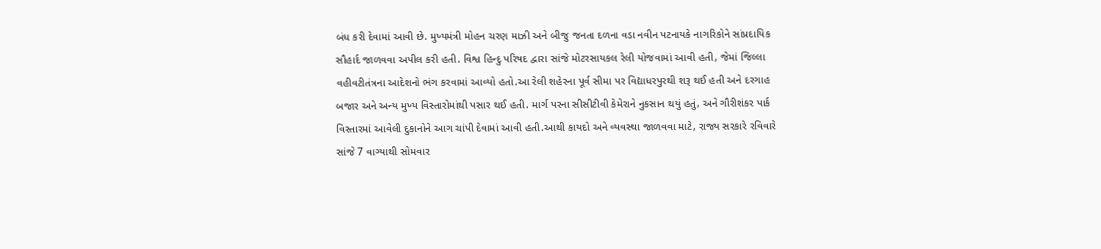બંધ કરી દેવામાં આવી છે. મુખ્યમંત્રી મોહન ચરણ માઝી અને બીજુ જનતા દળના વડા નવીન પટનાયકે નાગરિકોને સાંપ્રદાયિક સૌહાર્દ જાળવવા અપીલ કરી હતી. વિશ્વ હિન્દુ પરિષદ દ્વારા સાંજે મોટરસાયકલ રેલી યોજવામાં આવી હતી, જેમાં જિલ્લા વહીવટીતંત્રના આદેશનો ભંગ કરવામાં આવ્યો હતો.આ રેલી શહેરના પૂર્વ સીમા પર વિદ્યાધરપુરથી શરૂ થઈ હતી અને દરગાહ બજાર અને અન્ય મુખ્ય વિસ્તારોમાંથી પસાર થઈ હતી. માર્ગ પરના સીસીટીવી કેમેરાને નુકસાન થયું હતું, અને ગૌરીશંકર પાર્ક વિસ્તારમાં આવેલી દુકાનોને આગ ચાંપી દેવામાં આવી હતી.આથી કાયદો અને વ્યવસ્થા જાળવવા માટે, રાજ્ય સરકારે રવિવારે સાંજે 7 વાગ્યાથી સોમવાર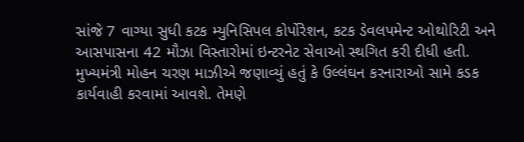સાંજે 7 વાગ્યા સુધી કટક મ્યુનિસિપલ કોર્પોરેશન, કટક ડેવલપમેન્ટ ઓથોરિટી અને આસપાસના 42 મૌઝા વિસ્તારોમાં ઇન્ટરનેટ સેવાઓ સ્થગિત કરી દીધી હતી.
મુખ્યમંત્રી મોહન ચરણ માઝીએ જણાવ્યું હતું કે ઉલ્લંઘન કરનારાઓ સામે કડક કાર્યવાહી કરવામાં આવશે. તેમણે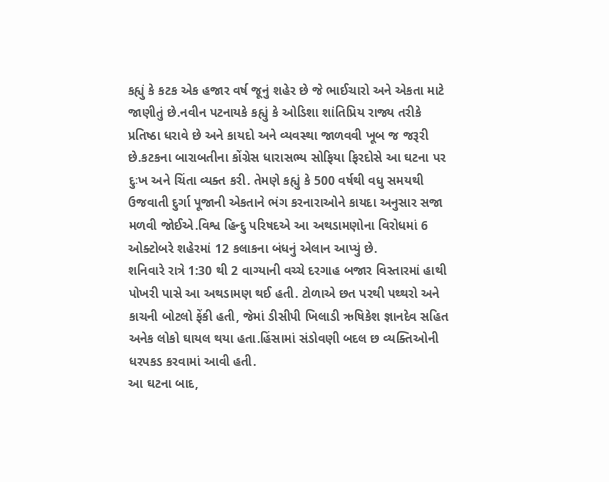કહ્યું કે કટક એક હજાર વર્ષ જૂનું શહેર છે જે ભાઈચારો અને એકતા માટે જાણીતું છે.નવીન પટનાયકે કહ્યું કે ઓડિશા શાંતિપ્રિય રાજ્ય તરીકે પ્રતિષ્ઠા ધરાવે છે અને કાયદો અને વ્યવસ્થા જાળવવી ખૂબ જ જરૂરી છે.કટકના બારાબતીના કોંગ્રેસ ધારાસભ્ય સોફિયા ફિરદોસે આ ઘટના પર દુઃખ અને ચિંતા વ્યક્ત કરી. તેમણે કહ્યું કે 500 વર્ષથી વધુ સમયથી ઉજવાતી દુર્ગા પૂજાની એકતાને ભંગ કરનારાઓને કાયદા અનુસાર સજા મળવી જોઈએ.વિશ્વ હિન્દુ પરિષદએ આ અથડામણોના વિરોધમાં 6 ઓક્ટોબરે શહેરમાં 12 કલાકના બંધનું એલાન આપ્યું છે.
શનિવારે રાત્રે 1:30 થી 2 વાગ્યાની વચ્ચે દરગાહ બજાર વિસ્તારમાં હાથી પોખરી પાસે આ અથડામણ થઈ હતી. ટોળાએ છત પરથી પથ્થરો અને કાચની બોટલો ફેંકી હતી, જેમાં ડીસીપી ખિલાડી ઋષિકેશ જ્ઞાનદેવ સહિત અનેક લોકો ઘાયલ થયા હતા.હિંસામાં સંડોવણી બદલ છ વ્યક્તિઓની ધરપકડ કરવામાં આવી હતી.
આ ઘટના બાદ,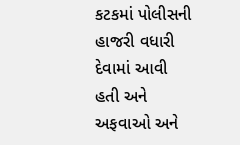કટકમાં પોલીસની હાજરી વધારી દેવામાં આવી હતી અને અફવાઓ અને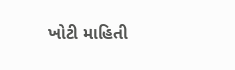ખોટી માહિતી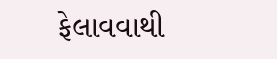ફેલાવવાથી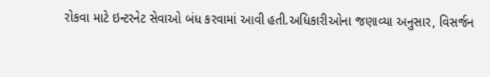રોકવા માટે ઇન્ટરનેટ સેવાઓ બંધ કરવામાં આવી હતી.અધિકારીઓના જણાવ્યા અનુસાર, વિસર્જન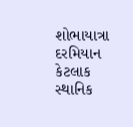શોભાયાત્રા દરમિયાન કેટલાક સ્થાનિક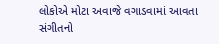લોકોએ મોટા અવાજે વગાડવામાં આવતા સંગીતનો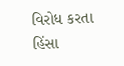વિરોધ કરતા હિંસા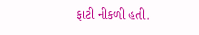ફાટી નીકળી હતી.